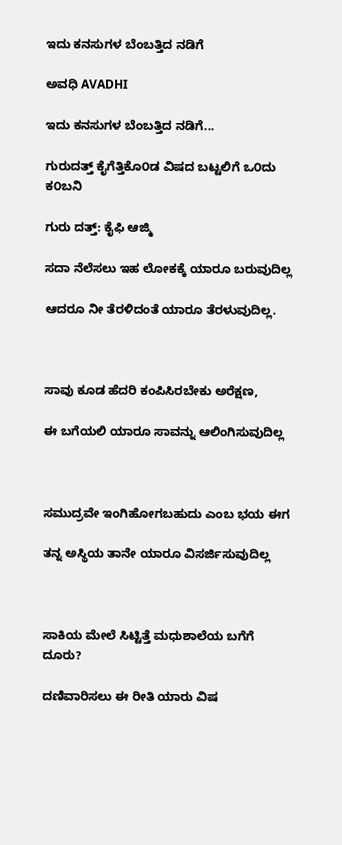ಇದು ಕನಸುಗಳ ಬೆಂಬತ್ತಿದ ನಡಿಗೆ‍

ಅವಧಿ AVADHI

ಇದು ಕನಸುಗಳ ಬೆಂಬತ್ತಿದ ನಡಿಗೆ...

ಗುರುದತ್ತ್ ಕೈಗೆತ್ತಿಕೊ೦ಡ ವಿಷದ ಬಟ್ಟಲಿಗೆ ಒ೦ದು ಕ೦ಬನಿ

ಗುರು ದತ್ತ್: ಕೈಫಿ ಆಜ್ಮಿ

ಸದಾ ನೆಲೆಸಲು ಇಹ ಲೋಕಕ್ಕೆ ಯಾರೂ ಬರುವುದಿಲ್ಲ

ಆದರೂ ನೀ ತೆರಳಿದಂತೆ ಯಾರೂ ತೆರಳುವುದಿಲ್ಲ.



ಸಾವು ಕೂಡ ಹೆದರಿ ಕಂಪಿಸಿರಬೇಕು ಅರೆಕ್ಷಣ,

ಈ ಬಗೆಯಲಿ ಯಾರೂ ಸಾವನ್ನು ಆಲಿಂಗಿಸುವುದಿಲ್ಲ



ಸಮುದ್ರವೇ ಇಂಗಿಹೋಗಬಹುದು ಎಂಬ ಭಯ ಈಗ

ತನ್ನ ಅಸ್ಥಿಯ ತಾನೇ ಯಾರೂ ವಿಸರ್ಜಿಸುವುದಿಲ್ಲ



ಸಾಕಿಯ ಮೇಲೆ ಸಿಟ್ಟಿತ್ತೆ ಮಧುಶಾಲೆಯ ಬಗೆಗೆ ದೂರು?

ದಣಿವಾರಿಸಲು ಈ ರೀತಿ ಯಾರು ವಿಷ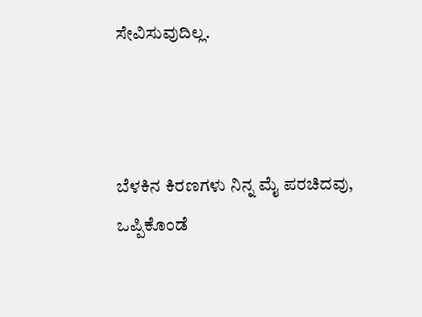ಸೇವಿಸುವುದಿಲ್ಲ.



ಬೆಳಕಿನ ಕಿರಣಗಳು ನಿನ್ನ ಮೈ ಪರಚಿದವು, ಒಪ್ಪಿಕೊಂಡೆ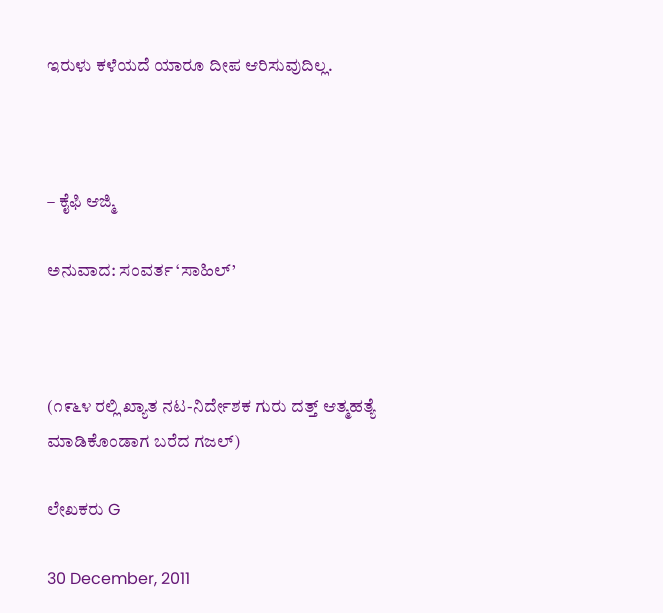ಇರುಳು ಕಳೆಯದೆ ಯಾರೂ ದೀಪ ಆರಿಸುವುದಿಲ್ಲ.



– ಕೈಫಿ ಆಜ್ಮಿ

ಅನುವಾದ: ಸಂವರ್ತ ‘ಸಾಹಿಲ್’



(೧೯೬೪ ರಲ್ಲಿ ಖ್ಯಾತ ನಟ-ನಿರ್ದೇಶಕ ಗುರು ದತ್ತ್ ಆತ್ಮಹತ್ಯೆ ಮಾಡಿಕೊಂಡಾಗ ಬರೆದ ಗಜಲ್)

ಲೇಖಕರು G

30 December, 2011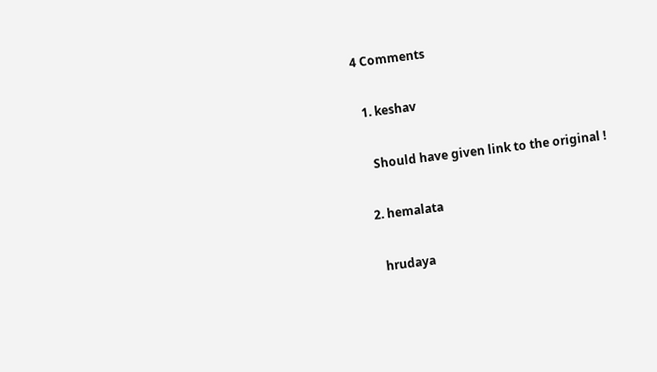4 Comments

  1. keshav

    Should have given link to the original !

  2. hemalata

    hrudaya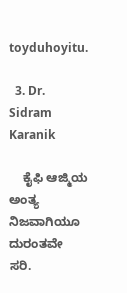toyduhoyitu.

  3. Dr. Sidram Karanik

    ಕೈಫಿ ಆಜ್ಮಿಯ ಅಂತ್ಯ ನಿಜವಾಗಿಯೂ ದುರಂತವೇ ಸರಿ.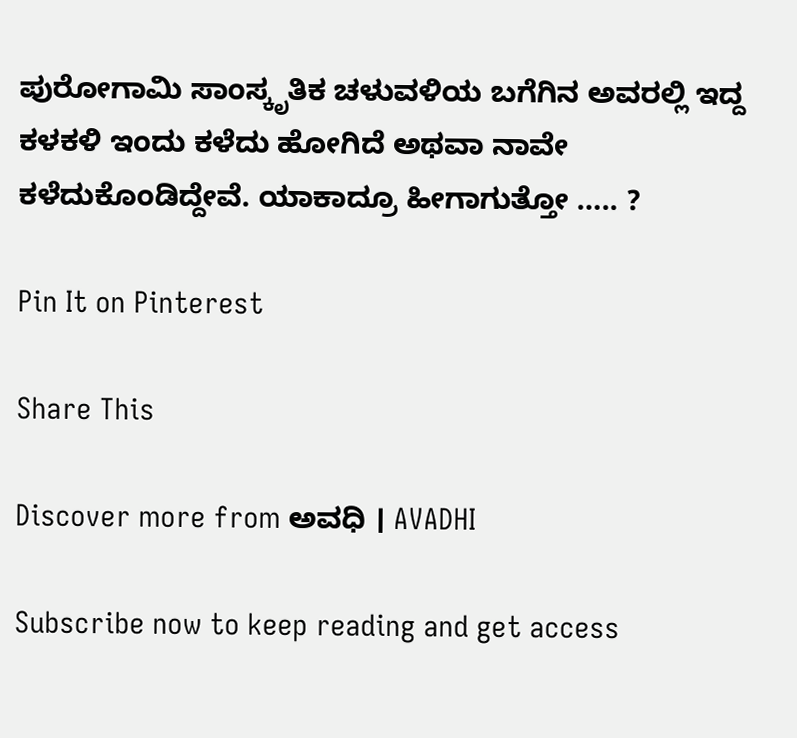ಪುರೋಗಾಮಿ ಸಾಂಸ್ಕೃತಿಕ ಚಳುವಳಿಯ ಬಗೆಗಿನ ಅವರಲ್ಲಿ ಇದ್ದ ಕಳಕಳಿ ಇಂದು ಕಳೆದು ಹೋಗಿದೆ ಅಥವಾ ನಾವೇ ಕಳೆದುಕೊಂಡಿದ್ದೇವೆ. ಯಾಕಾದ್ರೂ ಹೀಗಾಗುತ್ತೋ ….. ?

Pin It on Pinterest

Share This

Discover more from ಅವಧಿ । AVADHI

Subscribe now to keep reading and get access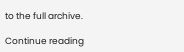to the full archive.

Continue reading